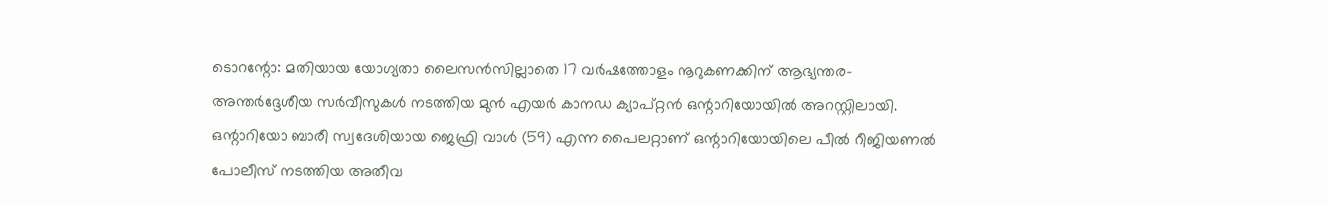ടൊറന്റോ: മതിയായ യോഗ്യതാ ലൈസൻസില്ലാതെ 17 വർഷത്തോളം നൂറുകണക്കിന് ആഭ്യന്തര-അന്തർദ്ദേശീയ സർവീസുകൾ നടത്തിയ മുൻ എയർ കാനഡ ക്യാപ്റ്റൻ ഒന്റാറിയോയിൽ അറസ്റ്റിലായി. ഒന്റാറിയോ ബാരീ സ്വദേശിയായ ജെഫ്രി വാൾ (59) എന്ന പൈലറ്റാണ് ഒന്റാറിയോയിലെ പീൽ റീജിയണൽ പോലീസ് നടത്തിയ അതീവ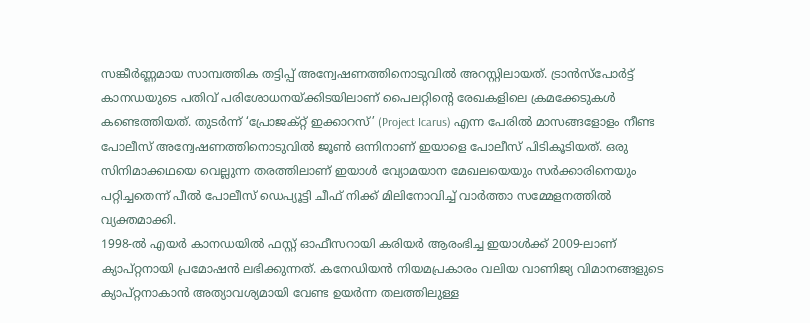സങ്കീർണ്ണമായ സാമ്പത്തിക തട്ടിപ്പ് അന്വേഷണത്തിനൊടുവിൽ അറസ്റ്റിലായത്. ട്രാൻസ്പോർട്ട് കാനഡയുടെ പതിവ് പരിശോധനയ്ക്കിടയിലാണ് പൈലറ്റിന്റെ രേഖകളിലെ ക്രമക്കേടുകൾ കണ്ടെത്തിയത്. തുടർന്ന് ‘പ്രോജക്റ്റ് ഇക്കാറസ്’ (Project Icarus) എന്ന പേരിൽ മാസങ്ങളോളം നീണ്ട പോലീസ് അന്വേഷണത്തിനൊടുവിൽ ജൂൺ ഒന്നിനാണ് ഇയാളെ പോലീസ് പിടികൂടിയത്. ഒരു സിനിമാക്കഥയെ വെല്ലുന്ന തരത്തിലാണ് ഇയാൾ വ്യോമയാന മേഖലയെയും സർക്കാരിനെയും പറ്റിച്ചതെന്ന് പീൽ പോലീസ് ഡെപ്യൂട്ടി ചീഫ് നിക്ക് മിലിനോവിച്ച് വാർത്താ സമ്മേളനത്തിൽ വ്യക്തമാക്കി.
1998-ൽ എയർ കാനഡയിൽ ഫസ്റ്റ് ഓഫീസറായി കരിയർ ആരംഭിച്ച ഇയാൾക്ക് 2009-ലാണ് ക്യാപ്റ്റനായി പ്രമോഷൻ ലഭിക്കുന്നത്. കനേഡിയൻ നിയമപ്രകാരം വലിയ വാണിജ്യ വിമാനങ്ങളുടെ ക്യാപ്റ്റനാകാൻ അത്യാവശ്യമായി വേണ്ട ഉയർന്ന തലത്തിലുള്ള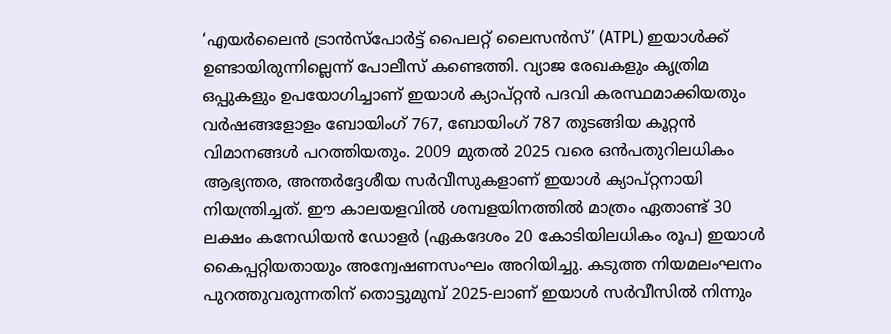‘എയർലൈൻ ട്രാൻസ്പോർട്ട് പൈലറ്റ് ലൈസൻസ്’ (ATPL) ഇയാൾക്ക് ഉണ്ടായിരുന്നില്ലെന്ന് പോലീസ് കണ്ടെത്തി. വ്യാജ രേഖകളും കൃത്രിമ ഒപ്പുകളും ഉപയോഗിച്ചാണ് ഇയാൾ ക്യാപ്റ്റൻ പദവി കരസ്ഥമാക്കിയതും വർഷങ്ങളോളം ബോയിംഗ് 767, ബോയിംഗ് 787 തുടങ്ങിയ കൂറ്റൻ വിമാനങ്ങൾ പറത്തിയതും. 2009 മുതൽ 2025 വരെ ഒൻപതുറിലധികം ആഭ്യന്തര, അന്തർദ്ദേശീയ സർവീസുകളാണ് ഇയാൾ ക്യാപ്റ്റനായി നിയന്ത്രിച്ചത്. ഈ കാലയളവിൽ ശമ്പളയിനത്തിൽ മാത്രം ഏതാണ്ട് 30 ലക്ഷം കനേഡിയൻ ഡോളർ (ഏകദേശം 20 കോടിയിലധികം രൂപ) ഇയാൾ കൈപ്പറ്റിയതായും അന്വേഷണസംഘം അറിയിച്ചു. കടുത്ത നിയമലംഘനം പുറത്തുവരുന്നതിന് തൊട്ടുമുമ്പ് 2025-ലാണ് ഇയാൾ സർവീസിൽ നിന്നും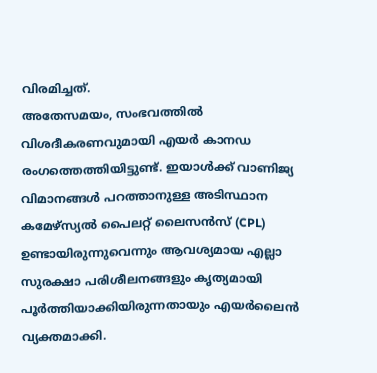വിരമിച്ചത്.
അതേസമയം, സംഭവത്തിൽ വിശദീകരണവുമായി എയർ കാനഡ രംഗത്തെത്തിയിട്ടുണ്ട്. ഇയാൾക്ക് വാണിജ്യ വിമാനങ്ങൾ പറത്താനുള്ള അടിസ്ഥാന കമേഴ്സ്യൽ പൈലറ്റ് ലൈസൻസ് (CPL) ഉണ്ടായിരുന്നുവെന്നും ആവശ്യമായ എല്ലാ സുരക്ഷാ പരിശീലനങ്ങളും കൃത്യമായി പൂർത്തിയാക്കിയിരുന്നതായും എയർലൈൻ വ്യക്തമാക്കി.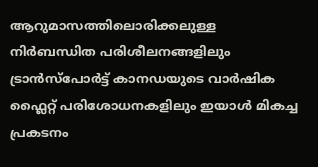ആറുമാസത്തിലൊരിക്കലുള്ള നിർബന്ധിത പരിശീലനങ്ങളിലും ട്രാൻസ്പോർട്ട് കാനഡയുടെ വാർഷിക ഫ്ലൈറ്റ് പരിശോധനകളിലും ഇയാൾ മികച്ച പ്രകടനം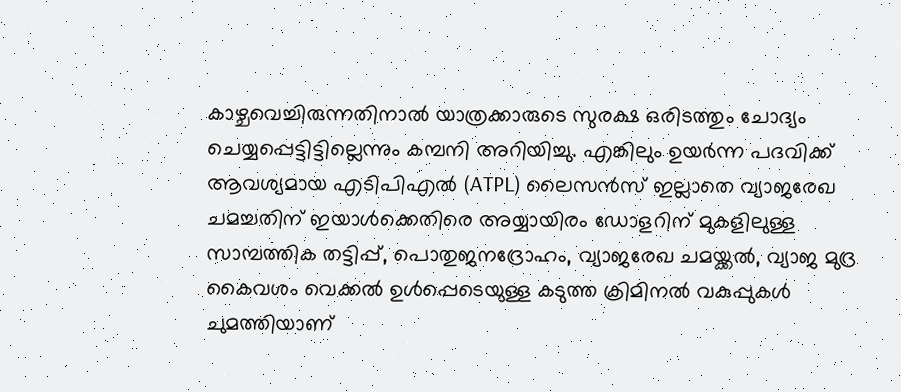കാഴ്ചവെച്ചിരുന്നതിനാൽ യാത്രക്കാരുടെ സുരക്ഷ ഒരിടത്തും ചോദ്യം ചെയ്യപ്പെട്ടിട്ടില്ലെന്നും കമ്പനി അറിയിച്ചു. എങ്കിലും ഉയർന്ന പദവിക്ക് ആവശ്യമായ എടിപിഎൽ (ATPL) ലൈസൻസ് ഇല്ലാതെ വ്യാജരേഖ ചമച്ചതിന് ഇയാൾക്കെതിരെ അയ്യായിരം ഡോളറിന് മുകളിലുള്ള സാമ്പത്തിക തട്ടിപ്പ്, പൊതുജനദ്രോഹം, വ്യാജരേഖ ചമയ്ക്കൽ, വ്യാജ മുദ്ര കൈവശം വെക്കൽ ഉൾപ്പെടെയുള്ള കടുത്ത ക്രിമിനൽ വകുപ്പുകൾ ചുമത്തിയാണ്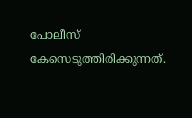പോലീസ് കേസെടുത്തിരിക്കുന്നത്.